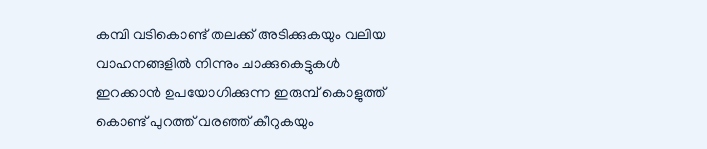കമ്പി വടികൊണ്ട് തലക്ക് അടിക്കുകയും വലിയ വാഹനങ്ങളില്‍ നിന്നും ചാക്കുകെട്ടുകള്‍ ഇറക്കാന്‍ ഉപയോഗിക്കുന്ന ഇരുമ്പ് കൊളുത്ത് കൊണ്ട് പുറത്ത് വരഞ്ഞ് കീറുകയും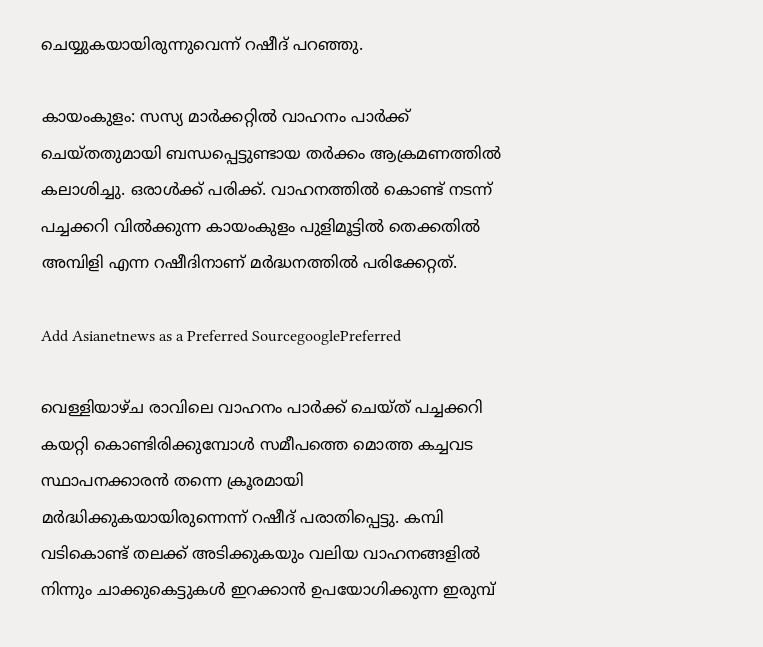ചെയ്യുകയായിരുന്നുവെന്ന് റഷീദ് പറഞ്ഞു.

കായംകുളം: സസ്യ മാര്‍ക്കറ്റില്‍ വാഹനം പാര്‍ക്ക് ചെയ്തതുമായി ബന്ധപ്പെട്ടുണ്ടായ തര്‍ക്കം ആക്രമണത്തില്‍ കലാശിച്ചു. ഒരാള്‍ക്ക് പരിക്ക്. വാഹനത്തില്‍ കൊണ്ട് നടന്ന് പച്ചക്കറി വില്‍ക്കുന്ന കായംകുളം പുളിമൂട്ടില്‍ തെക്കതില്‍ അമ്പിളി എന്ന റഷീദിനാണ് മര്‍ദ്ധനത്തില്‍ പരിക്കേറ്റത്.

Add Asianetnews as a Preferred SourcegooglePreferred

വെള്ളിയാഴ്ച രാവിലെ വാഹനം പാര്‍ക്ക് ചെയ്ത് പച്ചക്കറി കയറ്റി കൊണ്ടിരിക്കുമ്പോള്‍ സമീപത്തെ മൊത്ത കച്ചവട സ്ഥാപനക്കാരന്‍ തന്നെ ക്രൂരമായി മര്‍ദ്ധിക്കുകയായിരുന്നെന്ന് റഷീദ് പരാതിപ്പെട്ടു. കമ്പി വടികൊണ്ട് തലക്ക് അടിക്കുകയും വലിയ വാഹനങ്ങളില്‍ നിന്നും ചാക്കുകെട്ടുകള്‍ ഇറക്കാന്‍ ഉപയോഗിക്കുന്ന ഇരുമ്പ്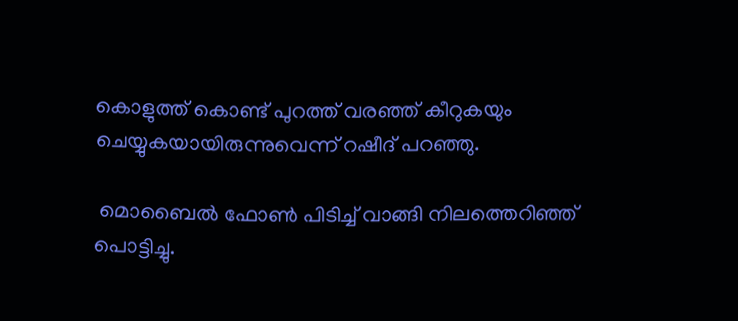കൊളുത്ത് കൊണ്ട് പുറത്ത് വരഞ്ഞ് കീറുകയും ചെയ്യുകയായിരുന്നുവെന്ന് റഷീദ് പറഞ്ഞു.

 മൊബൈല്‍ ഫോണ്‍ പിടിച്ച് വാങ്ങി നിലത്തെറിഞ്ഞ് പൊട്ടിച്ചു.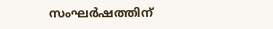സംഘര്‍ഷത്തിന്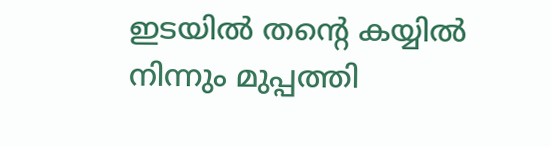ഇടയില്‍ തന്റെ കയ്യില്‍ നിന്നും മുപ്പത്തി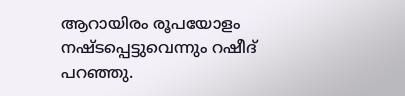ആറായിരം രൂപയോളം നഷ്ടപ്പെട്ടുവെന്നും റഷീദ് പറഞ്ഞു.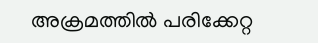അക്രമത്തില്‍ പരിക്കേറ്റ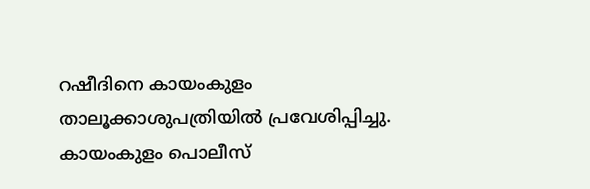റഷീദിനെ കായംകുളം താലൂക്കാശുപത്രിയില്‍ പ്രവേശിപ്പിച്ചു. കായംകുളം പൊലീസ്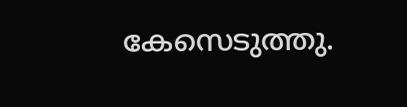കേസെടുത്തു.